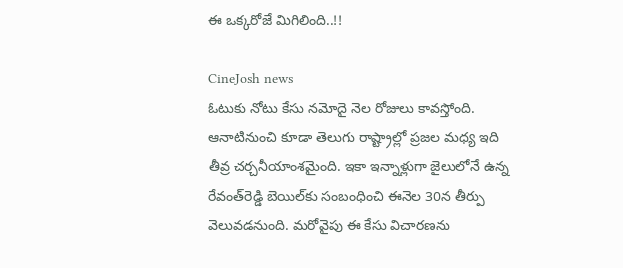ఈ ఒక్కరోజే మిగిలింది..!!

CineJosh news
ఓటుకు నోటు కేసు నమోదై నెల రోజులు కావస్తోంది. ఆనాటినుంచి కూడా తెలుగు రాష్ట్రాల్లో ప్రజల మధ్య ఇది తీవ్ర చర్చనీయాంశమైంది. ఇకా ఇన్నాళ్లుగా జైలులోనే ఉన్న రేవంత్‌రెడ్డి బెయిల్‌కు సంబంధించి ఈనెల 30న తీర్పు వెలువడనుంది. మరోవైపు ఈ కేసు విచారణను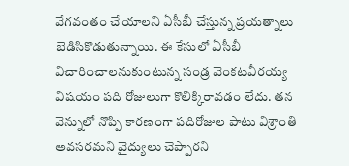వేగవంతం చేయాలని ఏసీబీ చేస్తున్న ప్రయత్నాలు బెడిసికొడుతున్నాయి. ఈ కేసులో ఏసీబీ విచారించాలనుకుంటున్న సండ్ర వెంకటవీరయ్య విషయం పది రోజులుగా కొలిక్కిరావడం లేదు. తన వెన్నులో నొప్పి కారణంగా పదిరోజుల పాటు విశ్రాంతి అవసరమని వైద్యులు చెప్పారని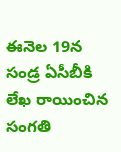ఈనెల 19న సండ్ర ఏసీబీకి లేఖ రాయించిన సంగతి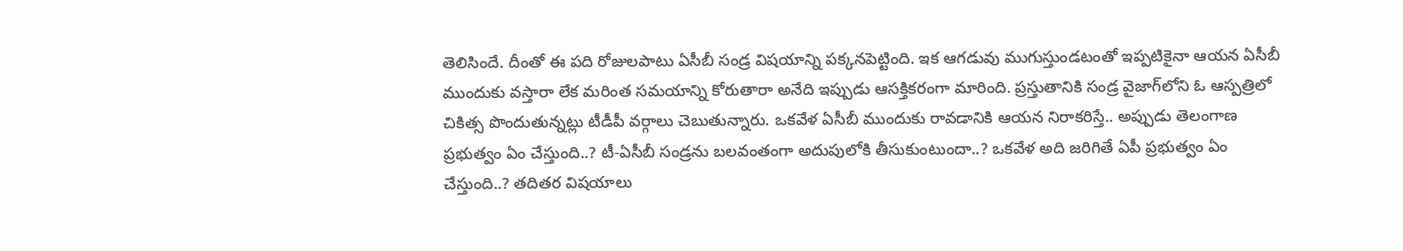తెలిసిందే. దీంతో ఈ పది రోజులపాటు ఏసీబీ సండ్ర విషయాన్ని పక్కనపెట్టింది. ఇక ఆగడువు ముగుస్తుండటంతో ఇప్పటికైనా ఆయన ఏసీబీ ముందుకు వస్తారా లేక మరింత సమయాన్ని కోరుతారా అనేది ఇప్పుడు ఆసక్తికరంగా మారింది. ప్రస్తుతానికి సండ్ర వైజాగ్‌లోని ఓ ఆస్పత్రిలో చికిత్స పొందుతున్నట్లు టీడీపీ వర్గాలు చెబుతున్నారు. ఒకవేళ ఏసీబీ ముందుకు రావడానికి ఆయన నిరాకరిస్తే.. అప్పుడు తెలంగాణ ప్రభుత్వం ఏం చేస్తుంది..? టీ-ఏసీబీ సండ్రను బలవంతంగా అదుపులోకి తీసుకుంటుందా..? ఒకవేళ అది జరిగితే ఏపీ ప్రభుత్వం ఏం చేస్తుంది..? తదితర విషయాలు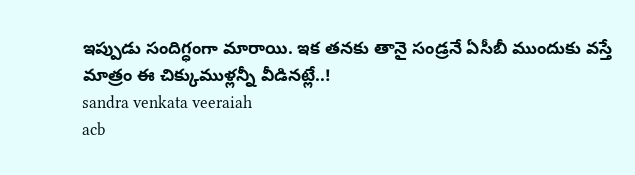ఇప్పుడు సందిగ్ధంగా మారాయి. ఇక తనకు తానై సండ్రనే ఏసీబీ ముందుకు వస్తే మాత్రం ఈ చిక్కుముళ్లన్నీ వీడినట్లే..!
sandra venkata veeraiah
acb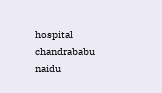hospital
chandrababu naidu